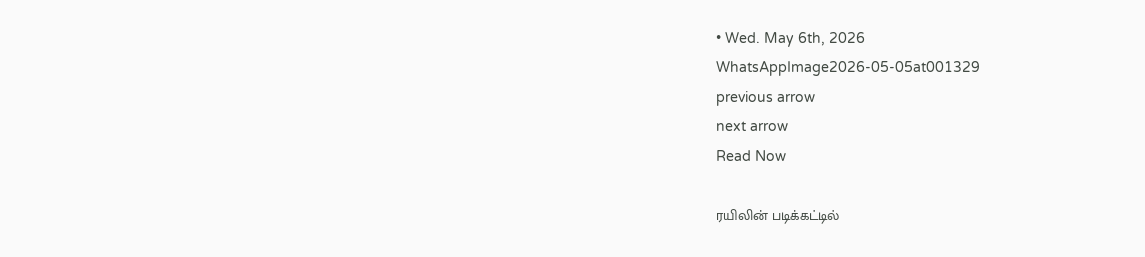• Wed. May 6th, 2026
WhatsAppImage2026-05-05at001329
previous arrow
next arrow
Read Now

ரயிலின் படிக்கட்டில்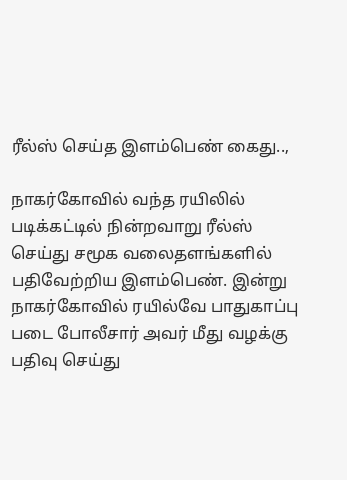ரீல்ஸ் செய்த இளம்பெண் கைது..,

நாகர்கோவில் வந்த ரயிலில் படிக்கட்டில் நின்றவாறு ரீல்ஸ் செய்து சமூக வலைதளங்களில் பதிவேற்றிய இளம்பெண். இன்று நாகர்கோவில் ரயில்வே பாதுகாப்பு படை போலீசார் அவர் மீது வழக்கு பதிவு செய்து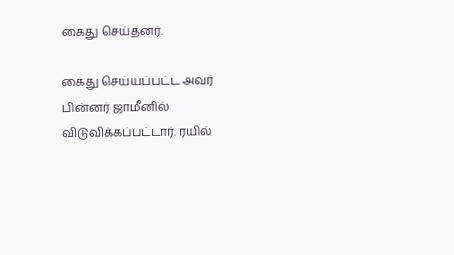கைது செய்தனர்.

கைது செய்யப்பட்ட அவர் பின்னர் ஜாமீனில் விடுவிக்கப்பட்டார். ரயில்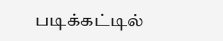படிக்கட்டில்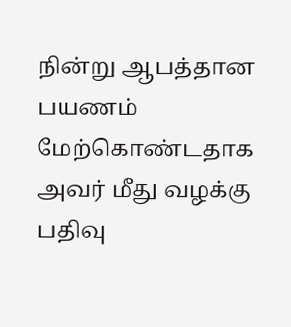நின்று ஆபத்தான பயணம் மேற்கொண்டதாக அவர் மீது வழக்கு பதிவு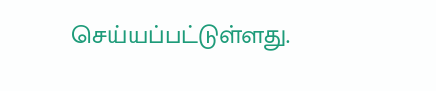செய்யப்பட்டுள்ளது.